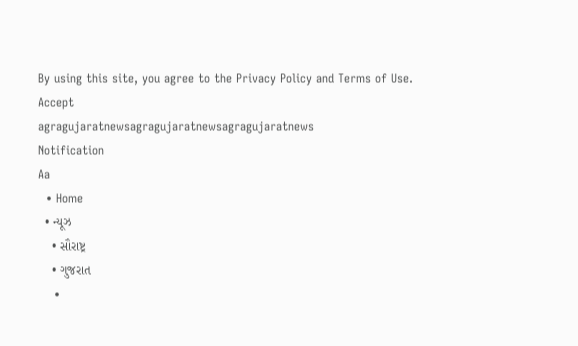By using this site, you agree to the Privacy Policy and Terms of Use.
Accept
agragujaratnewsagragujaratnewsagragujaratnews
Notification
Aa
  • Home
  • ન્યૂઝ
    • સૌરાષ્ટ્ર
    • ગુજરાત
    •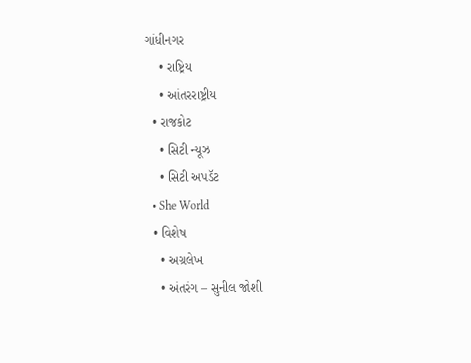ગાંધીનગર
    • રાષ્ટ્રિય
    • આંતરરાષ્ટ્રીય
  • રાજકોટ
    • સિટી ન્યૂઝ
    • સિટી અપડૅટ
  • She World
  • વિશેષ
    • અગ્રલેખ
    • અંતરંગ – સુનીલ જોશી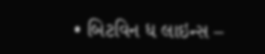• બિટવિન ધ લાઇન્સ –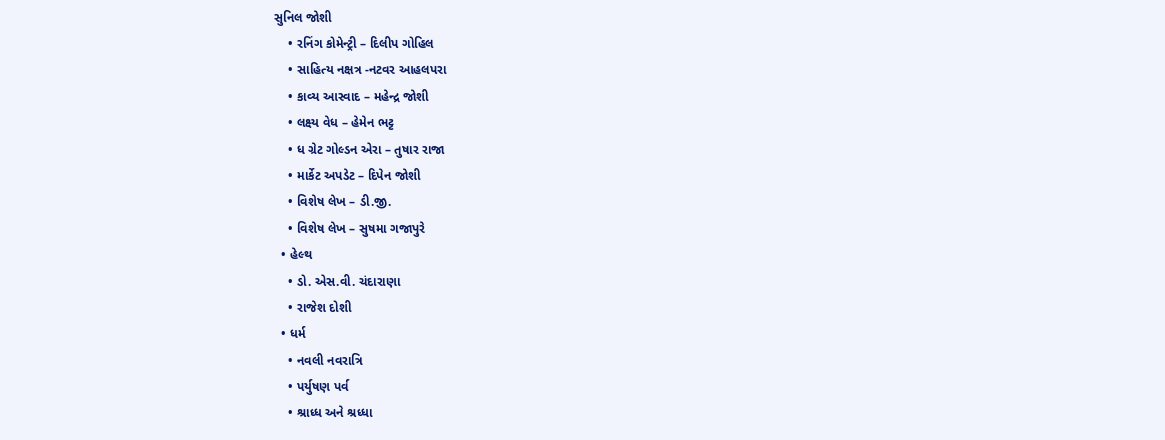સુનિલ જોશી
    • રનિંગ કોમેન્ટ્રી – દિલીપ ગોહિલ
    • સાહિત્ય નક્ષત્ર -નટવર આહલપરા
    • કાવ્ય આસ્વાદ – મહેન્દ્ર જોશી
    • લક્ષ્ય વેધ – હેમેન ભટ્ટ
    • ધ ગ્રેટ ગોલ્ડન એરા – તુષાર રાજા
    • માર્કેટ અપડેટ – દિપેન જોશી
    • વિશેષ લેખ – ડી.જી.
    • વિશેષ લેખ – સુષમા ગજાપુરે
  • હેલ્થ
    • ડો. એસ.વી. ચંદારાણા
    • રાજેશ દોશી
  • ધર્મ
    • નવલી નવરાત્રિ
    • પર્યુષણ પર્વ
    • શ્રાધ્ધ અને શ્રધ્ધા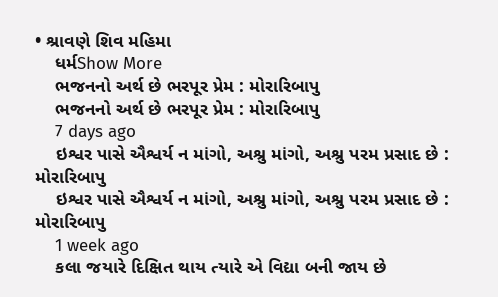• શ્રાવણે શિવ મહિમા
    ધર્મShow More
    ભજનનો અર્થ છે ભરપૂર પ્રેમ : મોરારિબાપુ
    ભજનનો અર્થ છે ભરપૂર પ્રેમ : મોરારિબાપુ
    7 days ago
    ઇશ્વર પાસે ઐશ્વર્ય ન માંગો, અશ્રુ માંગો, અશ્રુ પરમ પ્રસાદ છે : મોરારિબાપુ
    ઇશ્વર પાસે ઐશ્વર્ય ન માંગો, અશ્રુ માંગો, અશ્રુ પરમ પ્રસાદ છે : મોરારિબાપુ
    1 week ago
    કલા જયારે દિક્ષિત થાય ત્યારે એ વિદ્યા બની જાય છે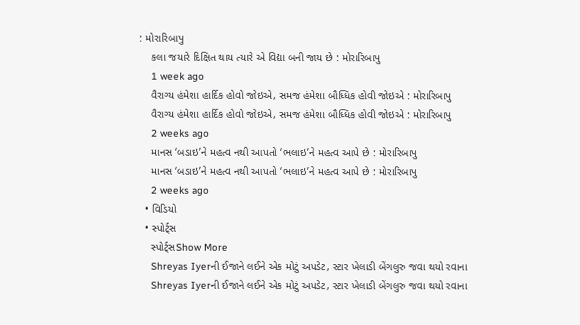: મોરારિબાપુ
    કલા જયારે દિક્ષિત થાય ત્યારે એ વિદ્યા બની જાય છે : મોરારિબાપુ
    1 week ago
    વૈરાગ્ય હંમેશા હાર્દિક હોવો જોઇએ, સમજ હંમેશા બૌધ્ધિક હોવી જોઇએ : મોરારિબાપુ
    વૈરાગ્ય હંમેશા હાર્દિક હોવો જોઇએ, સમજ હંમેશા બૌધ્ધિક હોવી જોઇએ : મોરારિબાપુ
    2 weeks ago
    માનસ ‘બડાઇ’ને મહત્વ નથી આપતો ‘ભલાઇ’ને મહત્વ આપે છે : મોરારિબાપુ
    માનસ ‘બડાઇ’ને મહત્વ નથી આપતો ‘ભલાઇ’ને મહત્વ આપે છે : મોરારિબાપુ
    2 weeks ago
  • વિડિયો
  • સ્પોર્ટ્સ
    સ્પોર્ટ્સShow More
    Shreyas Iyerની ઈજાને લઈને એક મોટું અપડેટ, સ્ટાર ખેલાડી બેંગલુરુ જવા થયો રવાના
    Shreyas Iyerની ઈજાને લઈને એક મોટું અપડેટ, સ્ટાર ખેલાડી બેંગલુરુ જવા થયો રવાના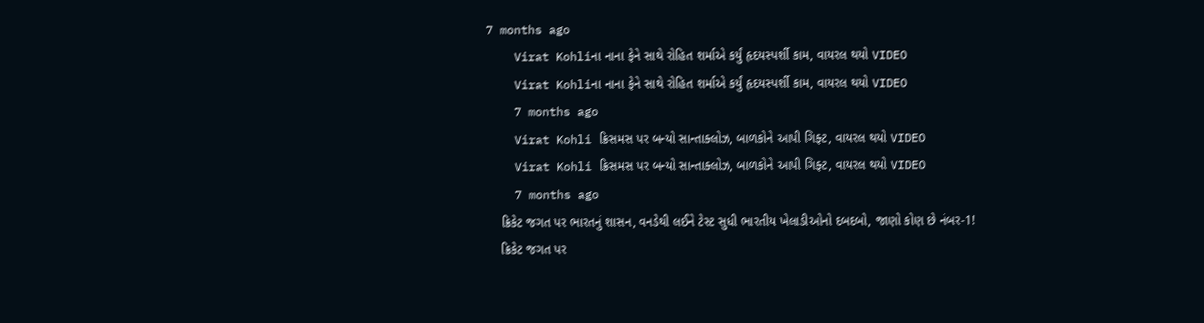7 months ago
    Virat Kohliના નાના ફેને સાથે રોહિત શર્માએ કર્યું હૃદયસ્પર્શી કામ, વાયરલ થયો VIDEO
    Virat Kohliના નાના ફેને સાથે રોહિત શર્માએ કર્યું હૃદયસ્પર્શી કામ, વાયરલ થયો VIDEO
    7 months ago
    Virat Kohli ક્રિસમસ પર બન્યો સાન્તાક્લોઝ, બાળકોને આપી ગિફ્ટ, વાયરલ થયો VIDEO
    Virat Kohli ક્રિસમસ પર બન્યો સાન્તાક્લોઝ, બાળકોને આપી ગિફ્ટ, વાયરલ થયો VIDEO
    7 months ago
    ક્રિકેટ જગત પર ભારતનું શાસન, વનડેથી લઈને ટેસ્ટ સુધી ભારતીય ખેલાડીઓનો દબદબો, જાણો કોણ છે નંબર-1!
    ક્રિકેટ જગત પર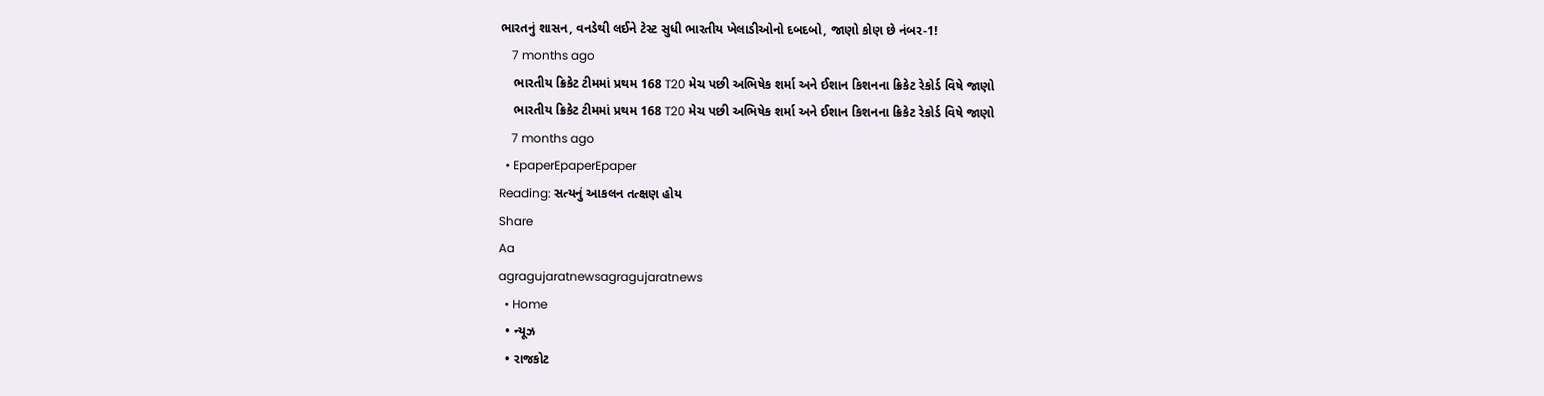ભારતનું શાસન, વનડેથી લઈને ટેસ્ટ સુધી ભારતીય ખેલાડીઓનો દબદબો, જાણો કોણ છે નંબર-1!
    7 months ago
    ભારતીય ક્રિકેટ ટીમમાં પ્રથમ 168 T20 મેચ પછી અભિષેક શર્મા અને ઈશાન કિશનના ક્રિકેટ રેકોર્ડ વિષે જાણો
    ભારતીય ક્રિકેટ ટીમમાં પ્રથમ 168 T20 મેચ પછી અભિષેક શર્મા અને ઈશાન કિશનના ક્રિકેટ રેકોર્ડ વિષે જાણો
    7 months ago
  • EpaperEpaperEpaper
Reading: સત્યનું આકલન તત્ક્ષણ હોય
Share
Aa
agragujaratnewsagragujaratnews
  • Home
  • ન્યૂઝ
  • રાજકોટ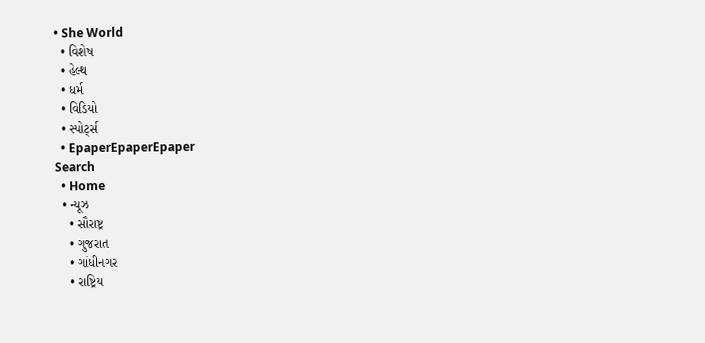• She World
  • વિશેષ
  • હેલ્થ
  • ધર્મ
  • વિડિયો
  • સ્પોર્ટ્સ
  • EpaperEpaperEpaper
Search
  • Home
  • ન્યૂઝ
    • સૌરાષ્ટ્ર
    • ગુજરાત
    • ગાંધીનગર
    • રાષ્ટ્રિય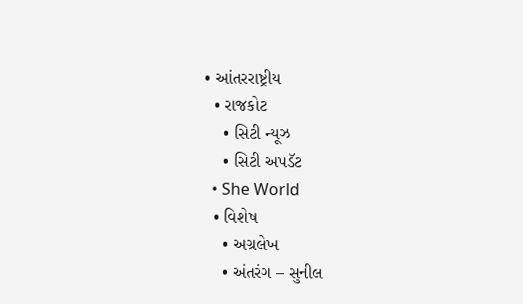• આંતરરાષ્ટ્રીય
  • રાજકોટ
    • સિટી ન્યૂઝ
    • સિટી અપડૅટ
  • She World
  • વિશેષ
    • અગ્રલેખ
    • અંતરંગ – સુનીલ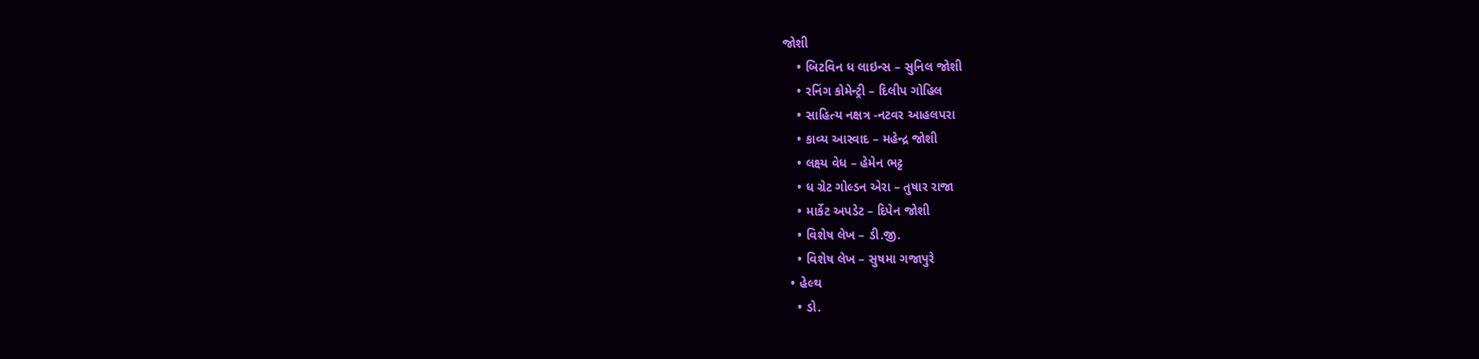જોશી
    • બિટવિન ધ લાઇન્સ – સુનિલ જોશી
    • રનિંગ કોમેન્ટ્રી – દિલીપ ગોહિલ
    • સાહિત્ય નક્ષત્ર -નટવર આહલપરા
    • કાવ્ય આસ્વાદ – મહેન્દ્ર જોશી
    • લક્ષ્ય વેધ – હેમેન ભટ્ટ
    • ધ ગ્રેટ ગોલ્ડન એરા – તુષાર રાજા
    • માર્કેટ અપડેટ – દિપેન જોશી
    • વિશેષ લેખ – ડી.જી.
    • વિશેષ લેખ – સુષમા ગજાપુરે
  • હેલ્થ
    • ડો.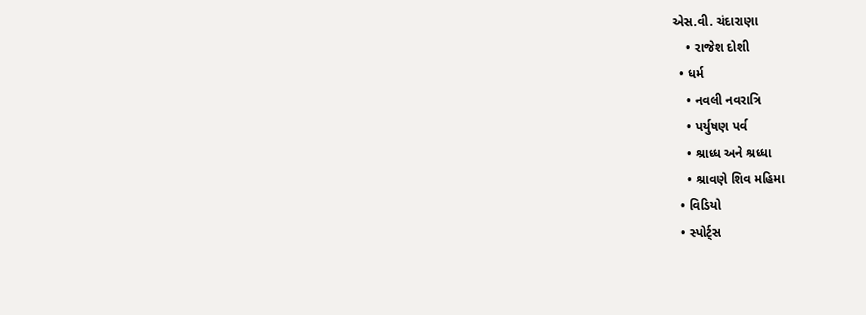એસ.વી. ચંદારાણા
    • રાજેશ દોશી
  • ધર્મ
    • નવલી નવરાત્રિ
    • પર્યુષણ પર્વ
    • શ્રાધ્ધ અને શ્રધ્ધા
    • શ્રાવણે શિવ મહિમા
  • વિડિયો
  • સ્પોર્ટ્સ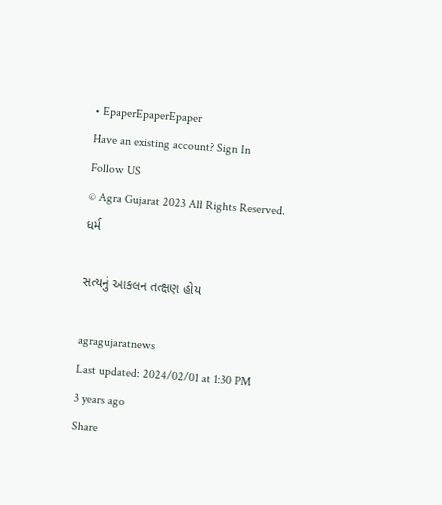• EpaperEpaperEpaper
Have an existing account? Sign In
Follow US
© Agra Gujarat 2023 All Rights Reserved.
ધર્મ

સત્યનું આકલન તત્ક્ષણ હોય

agragujaratnews
Last updated: 2024/02/01 at 1:30 PM
3 years ago
Share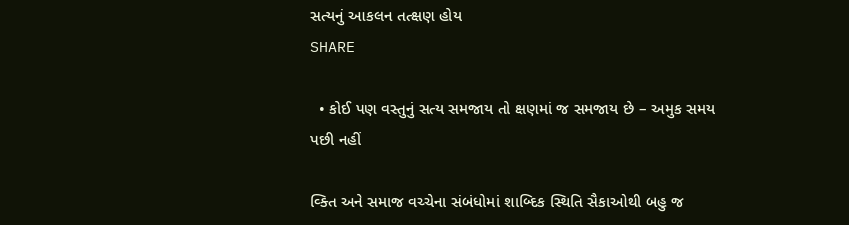સત્યનું આકલન તત્ક્ષણ હોય
SHARE

  • કોઈ પણ વસ્તુનું સત્ય સમજાય તો ક્ષણમાં જ સમજાય છે – અમુક સમય પછી નહીં

વ્ક્તિ અને સમાજ વચ્ચેના સંબંધોમાં શાબ્દિક સ્થિતિ સૈકાઓથી બહુ જ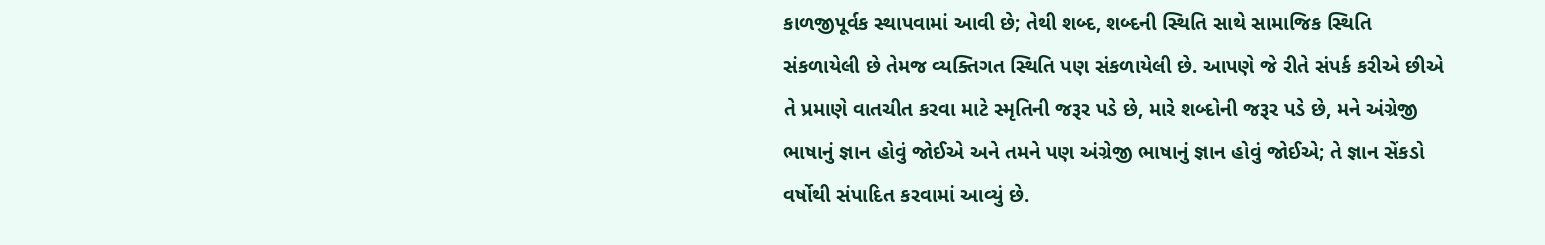કાળજીપૂર્વક સ્થાપવામાં આવી છે; તેથી શબ્દ, શબ્દની સ્થિતિ સાથે સામાજિક સ્થિતિ સંકળાયેલી છે તેમજ વ્યક્તિગત સ્થિતિ પણ સંકળાયેલી છે. આપણે જે રીતે સંપર્ક કરીએ છીએ તે પ્રમાણે વાતચીત કરવા માટે સ્મૃતિની જરૂર પડે છે, મારે શબ્દોની જરૂર પડે છે, મને અંગ્રેજી ભાષાનું જ્ઞાન હોવું જોઈએ અને તમને પણ અંગ્રેજી ભાષાનું જ્ઞાન હોવું જોઈએ; તે જ્ઞાન સેંકડો વર્ષોથી સંપાદિત કરવામાં આવ્યું છે.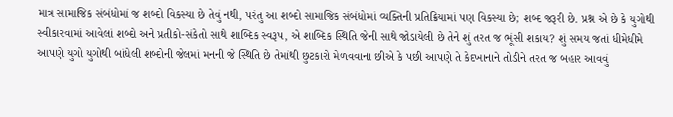માત્ર સામાજિક સંબંધોમાં જ શબ્દો વિકસ્યા છે તેવું નથી, પરંતુ આ શબ્દો સામાજિક સંબંધોમાં વ્યક્તિની પ્રતિક્રિયામાં પણ વિકસ્યા છે; શબ્દ જરૂરી છે. પ્રશ્ન એ છે કે યુગોથી સ્વીકારવામાં આવેલાં શબ્દો અને પ્રતીકો-સંકેતો સાથે શાબ્દિક સ્વરૂપ, એ શાબ્દિક સ્થિતિ જેની સાથે જોડાયેલી છે તેને શું તરત જ ભૂંસી શકાય? શું સમય જતાં ધીમેધીમે આપણે યુગો યુગોથી બાંધેલી શબ્દોની જેલમાં મનની જે સ્થિતિ છે તેમાંથી છુટકારો મેળવવાના છીએ કે પછી આપણે તે કેદખાનાને તોડીને તરત જ બહાર આવવું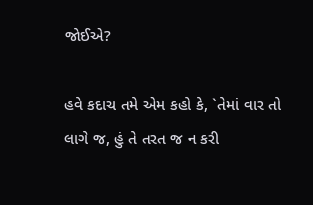જોઈએ?

હવે કદાચ તમે એમ કહો કે, `તેમાં વાર તો લાગે જ, હું તે તરત જ ન કરી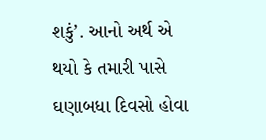શકું’. આનો અર્થ એ થયો કે તમારી પાસે ઘણાબધા દિવસો હોવા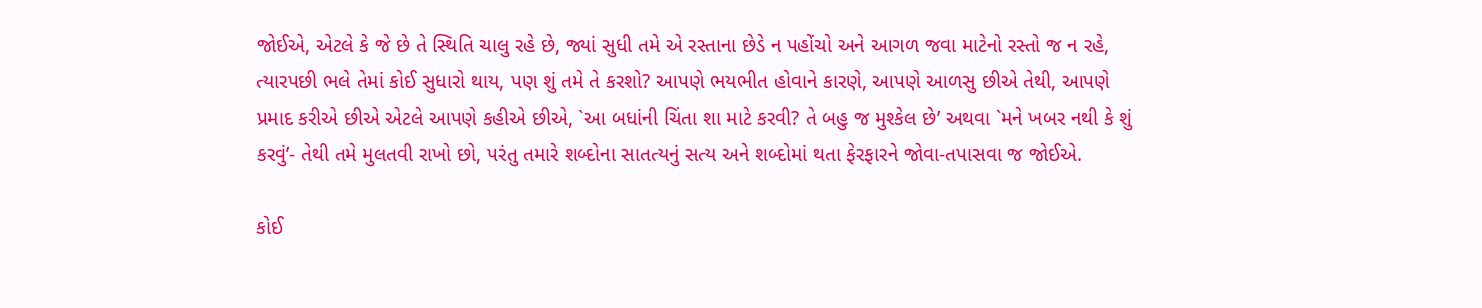જોઈએ, એટલે કે જે છે તે સ્થિતિ ચાલુ રહે છે, જ્યાં સુધી તમે એ રસ્તાના છેડે ન પહોંચો અને આગળ જવા માટેનો રસ્તો જ ન રહે, ત્યારપછી ભલે તેમાં કોઈ સુધારો થાય, પણ શું તમે તે કરશો? આપણે ભયભીત હોવાને કારણે, આપણે આળસુ છીએ તેથી, આપણે પ્રમાદ કરીએ છીએ એટલે આપણે કહીએ છીએ, `આ બધાંની ચિંતા શા માટે કરવી? તે બહુ જ મુશ્કેલ છે’ અથવા `મને ખબર નથી કે શું કરવું’- તેથી તમે મુલતવી રાખો છો, પરંતુ તમારે શબ્દોના સાતત્યનું સત્ય અને શબ્દોમાં થતા ફેરફારને જોવા-તપાસવા જ જોઈએ.

કોઈ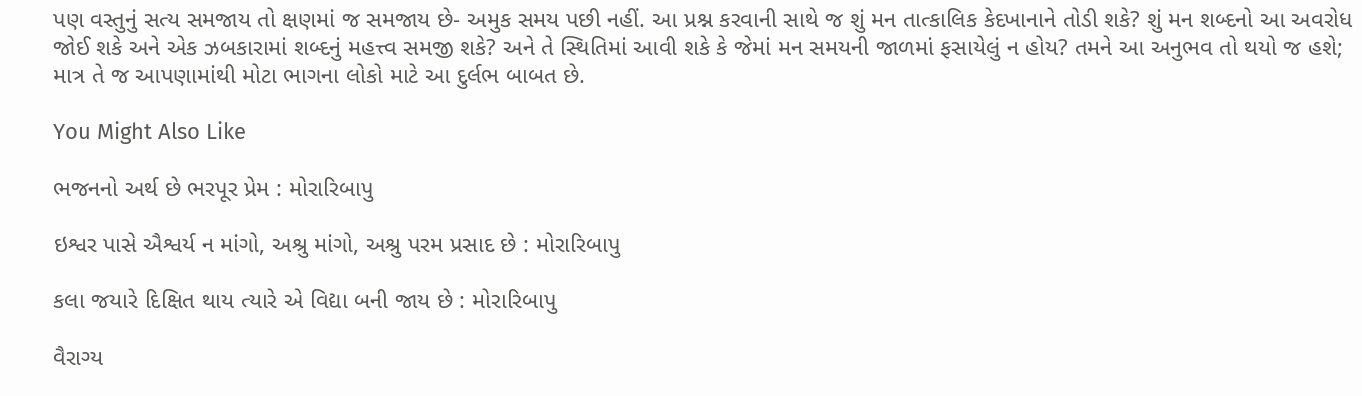પણ વસ્તુનું સત્ય સમજાય તો ક્ષણમાં જ સમજાય છે- અમુક સમય પછી નહીં. આ પ્રશ્ન કરવાની સાથે જ શું મન તાત્કાલિક કેદખાનાને તોડી શકે? શું મન શબ્દનો આ અવરોધ જોઈ શકે અને એક ઝબકારામાં શબ્દનું મહત્ત્વ સમજી શકે? અને તે સ્થિતિમાં આવી શકે કે જેમાં મન સમયની જાળમાં ફસાયેલું ન હોય? તમને આ અનુભવ તો થયો જ હશે; માત્ર તે જ આપણામાંથી મોટા ભાગના લોકો માટે આ દુર્લભ બાબત છે.

You Might Also Like

ભજનનો અર્થ છે ભરપૂર પ્રેમ : મોરારિબાપુ

ઇશ્વર પાસે ઐશ્વર્ય ન માંગો, અશ્રુ માંગો, અશ્રુ પરમ પ્રસાદ છે : મોરારિબાપુ

કલા જયારે દિક્ષિત થાય ત્યારે એ વિદ્યા બની જાય છે : મોરારિબાપુ

વૈરાગ્ય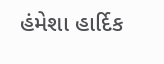હંમેશા હાર્દિક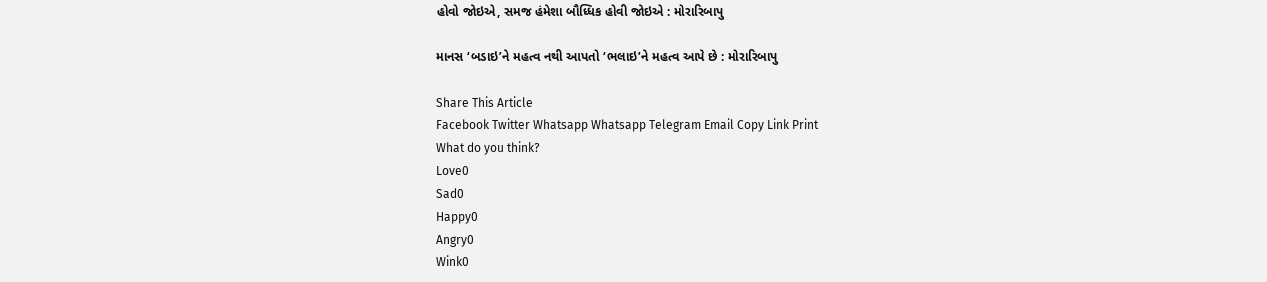હોવો જોઇએ, સમજ હંમેશા બૌધ્ધિક હોવી જોઇએ : મોરારિબાપુ

માનસ ‘બડાઇ’ને મહત્વ નથી આપતો ‘ભલાઇ’ને મહત્વ આપે છે : મોરારિબાપુ

Share This Article
Facebook Twitter Whatsapp Whatsapp Telegram Email Copy Link Print
What do you think?
Love0
Sad0
Happy0
Angry0
Wink0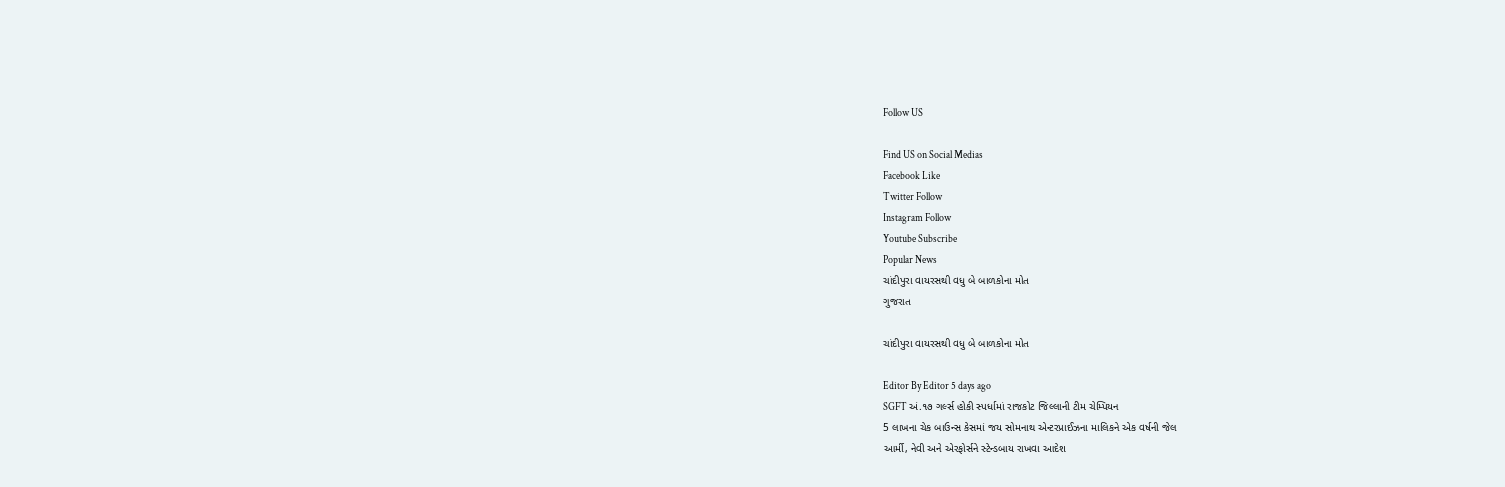Follow US

Find US on Social Medias
Facebook Like
Twitter Follow
Instagram Follow
Youtube Subscribe
Popular News
ચાંદીપુરા વાયરસથી વધુ બે બાળકોના મોત
ગુજરાત

ચાંદીપુરા વાયરસથી વધુ બે બાળકોના મોત

Editor By Editor 5 days ago
SGFT અં.૧૭ ગર્લ્સ હોકી સ્પર્ધામાં રાજકોટ જિલ્લાની ટીમ ચેમ્પિયન
5 લાખના ચેક બાઉન્સ કેસમાં જય સોમનાથ એન્ટરપ્રાઈઝના માલિકને એક વર્ષની જેલ
આર્મી, નેવી અને એરફોર્સને સ્ટેન્ડબાય રાખવા આદેશ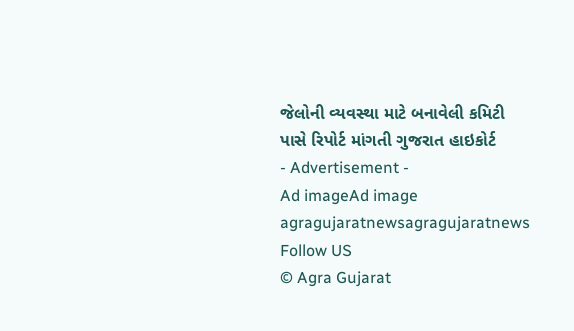જેલોની વ્યવસ્થા માટે બનાવેલી કમિટી પાસે રિપોર્ટ માંગતી ગુજરાત હાઇકોર્ટ
- Advertisement -
Ad imageAd image
agragujaratnewsagragujaratnews
Follow US
© Agra Gujarat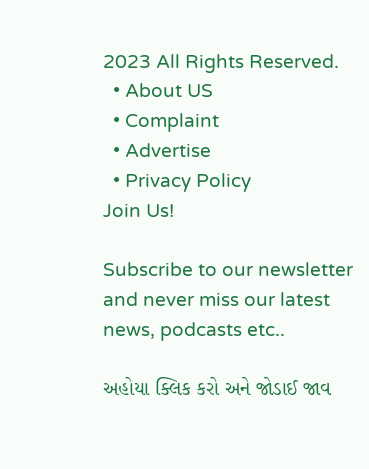2023 All Rights Reserved.
  • About US
  • Complaint
  • Advertise
  • Privacy Policy
Join Us!

Subscribe to our newsletter and never miss our latest news, podcasts etc..

અહોયા ક્લિક કરો અને જોડાઈ જાવ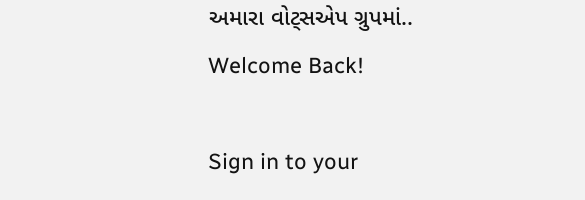અમારા વોટ્સએપ ગ્રુપમાં..
Welcome Back!

Sign in to your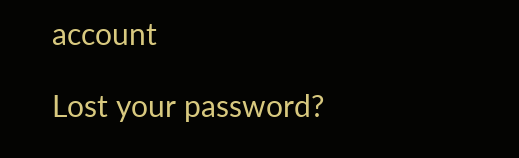account

Lost your password?